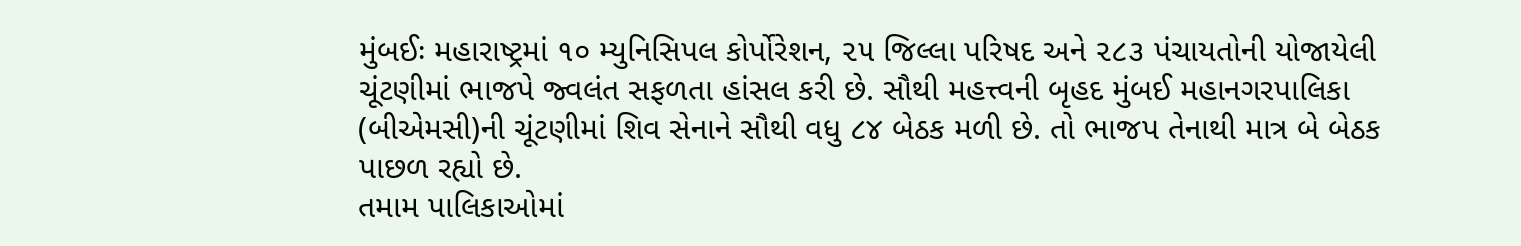મુંબઈઃ મહારાષ્ટ્રમાં ૧૦ મ્યુનિસિપલ કોર્પોરેશન, ૨૫ જિલ્લા પરિષદ અને ૨૮૩ પંચાયતોની યોજાયેલી ચૂંટણીમાં ભાજપે જ્વલંત સફળતા હાંસલ કરી છે. સૌથી મહત્ત્વની બૃહદ મુંબઈ મહાનગરપાલિકા (બીએમસી)ની ચૂંટણીમાં શિવ સેનાને સૌથી વધુ ૮૪ બેઠક મળી છે. તો ભાજપ તેનાથી માત્ર બે બેઠક પાછળ રહ્યો છે.
તમામ પાલિકાઓમાં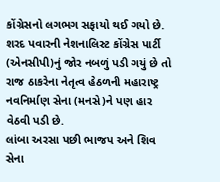કોંગ્રેસનો લગભગ સફાયો થઈ ગયો છે. શરદ પવારની નેશનાલિસ્ટ કોંગ્રેસ પાર્ટી (એનસીપી)નું જોર નબળું પડી ગયું છે તો રાજ ઠાકરેના નેતૃત્વ હેઠળની મહારાષ્ટ્ર નવનિર્માણ સેના (મનસે)ને પણ હાર વેઠવી પડી છે.
લાંબા અરસા પછી ભાજપ અને શિવ સેના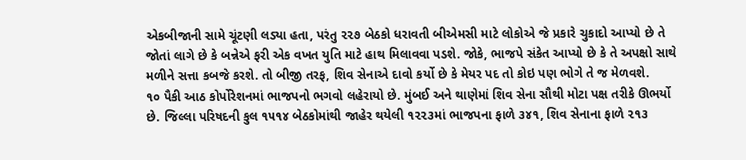એકબીજાની સામે ચૂંટણી લડ્યા હતા, પરંતુ ૨૨૭ બેઠકો ધરાવતી બીએમસી માટે લોકોએ જે પ્રકારે ચુકાદો આપ્યો છે તે જોતાં લાગે છે કે બન્નેએ ફરી એક વખત યુતિ માટે હાથ મિલાવવા પડશે. જોકે, ભાજપે સંકેત આપ્યો છે કે તે અપક્ષો સાથે મળીને સત્તા કબજે કરશે. તો બીજી તરફ, શિવ સેનાએ દાવો કર્યો છે કે મેયર પદ તો કોઇ પણ ભોગે તે જ મેળવશે.
૧૦ પૈકી આઠ કોર્પોરેશનમાં ભાજપનો ભગવો લહેરાયો છે. મુંબઈ અને થાણેમાં શિવ સેના સૌથી મોટા પક્ષ તરીકે ઊભર્યો છે. જિલ્લા પરિષદની કુલ ૧૫૧૪ બેઠકોમાંથી જાહેર થયેલી ૧૨૨૩માં ભાજપના ફાળે ૩૪૧, શિવ સેનાના ફાળે ૨૧૩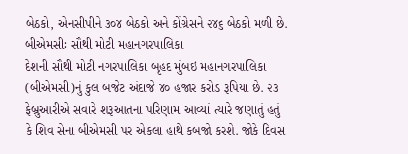બેઠકો, એનસીપીને ૩૦૪ બેઠકો અને કોંગ્રેસને ૨૪૬ બેઠકો મળી છે.
બીએમસીઃ સૌથી મોટી મહાનગરપાલિકા
દેશની સૌથી મોટી નગરપાલિકા બૃહદ મુંબઇ મહાનગરપાલિકા (બીએમસી)નું કુલ બજેટ અંદાજે ૪૦ હજાર કરોડ રૂપિયા છે. ૨૩ ફેબ્રુઆરીએ સવારે શરૂઆતના પરિણામ આવ્યાં ત્યારે જણાતું હતું કે શિવ સેના બીએમસી પર એકલા હાથે કબજો કરશે. જોકે દિવસ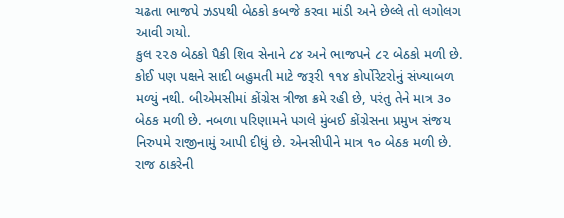ચઢતા ભાજપે ઝડપથી બેઠકો કબજે કરવા માંડી અને છેલ્લે તો લગોલગ આવી ગયો.
કુલ ૨૨૭ બેઠકો પૈકી શિવ સેનાને ૮૪ અને ભાજપને ૮૨ બેઠકો મળી છે. કોઈ પણ પક્ષને સાદી બહુમતી માટે જરૂરી ૧૧૪ કોર્પોરેટરોનું સંખ્યાબળ મળ્યું નથી. બીએમસીમાં કોંગ્રેસ ત્રીજા ક્રમે રહી છે, પરંતુ તેને માત્ર ૩૦ બેઠક મળી છે. નબળા પરિણામને પગલે મુંબઈ કોંગ્રેસના પ્રમુખ સંજય નિરુપમે રાજીનામું આપી દીધું છે. એનસીપીને માત્ર ૧૦ બેઠક મળી છે. રાજ ઠાકરેની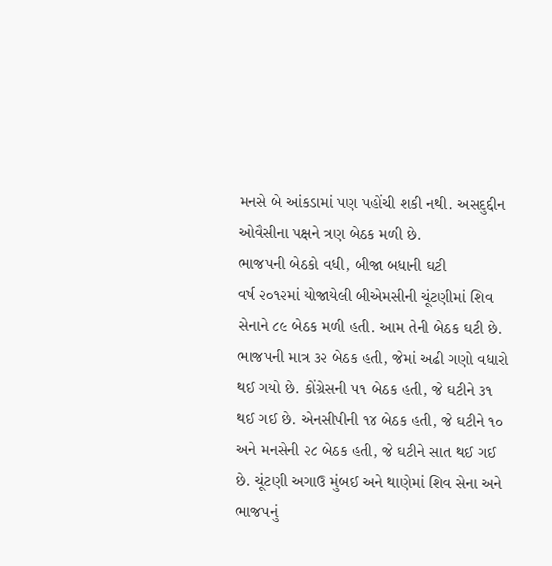મનસે બે આંકડામાં પણ પહોંચી શકી નથી. અસદુદ્દીન ઓવૈસીના પક્ષને ત્રણ બેઠક મળી છે.
ભાજપની બેઠકો વધી, બીજા બધાની ઘટી
વર્ષ ૨૦૧૨માં યોજાયેલી બીએમસીની ચૂંટણીમાં શિવ સેનાને ૮૯ બેઠક મળી હતી. આમ તેની બેઠક ઘટી છે. ભાજપની માત્ર ૩૨ બેઠક હતી, જેમાં અઢી ગણો વધારો થઈ ગયો છે. કોંગ્રેસની ૫૧ બેઠક હતી, જે ઘટીને ૩૧ થઈ ગઈ છે. એનસીપીની ૧૪ બેઠક હતી, જે ઘટીને ૧૦ અને મનસેની ૨૮ બેઠક હતી, જે ઘટીને સાત થઈ ગઈ છે. ચૂંટણી અગાઉ મુંબઈ અને થાણેમાં શિવ સેના અને ભાજપનું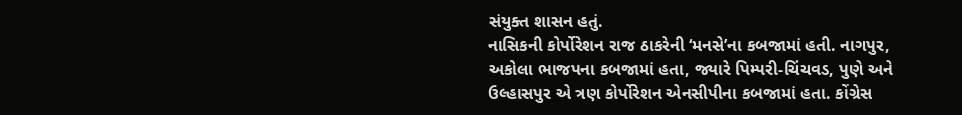સંયુક્ત શાસન હતું.
નાસિકની કોર્પોરેશન રાજ ઠાકરેની ‘મનસે’ના કબજામાં હતી. નાગપુર, અકોલા ભાજપના કબજામાં હતા, જ્યારે પિમ્પરી-ચિંચવડ, પુણે અને ઉલ્હાસપુર એ ત્રણ કોર્પોરેશન એનસીપીના કબજામાં હતા. કોંગ્રેસ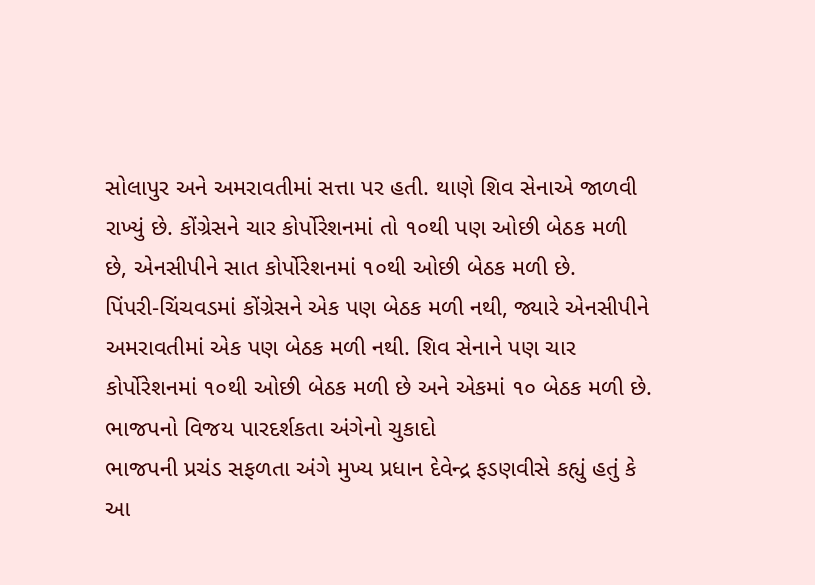સોલાપુર અને અમરાવતીમાં સત્તા પર હતી. થાણે શિવ સેનાએ જાળવી રાખ્યું છે. કોંગ્રેસને ચાર કોર્પોરેશનમાં તો ૧૦થી પણ ઓછી બેઠક મળી છે, એનસીપીને સાત કોર્પોરેશનમાં ૧૦થી ઓછી બેઠક મળી છે.
પિંપરી-ચિંચવડમાં કોંગ્રેસને એક પણ બેઠક મળી નથી, જ્યારે એનસીપીને અમરાવતીમાં એક પણ બેઠક મળી નથી. શિવ સેનાને પણ ચાર કોર્પોરેશનમાં ૧૦થી ઓછી બેઠક મળી છે અને એકમાં ૧૦ બેઠક મળી છે.
ભાજપનો વિજય પારદર્શકતા અંગેનો ચુકાદો
ભાજપની પ્રચંડ સફળતા અંગે મુખ્ય પ્રધાન દેવેન્દ્ર ફડણવીસે કહ્યું હતું કે આ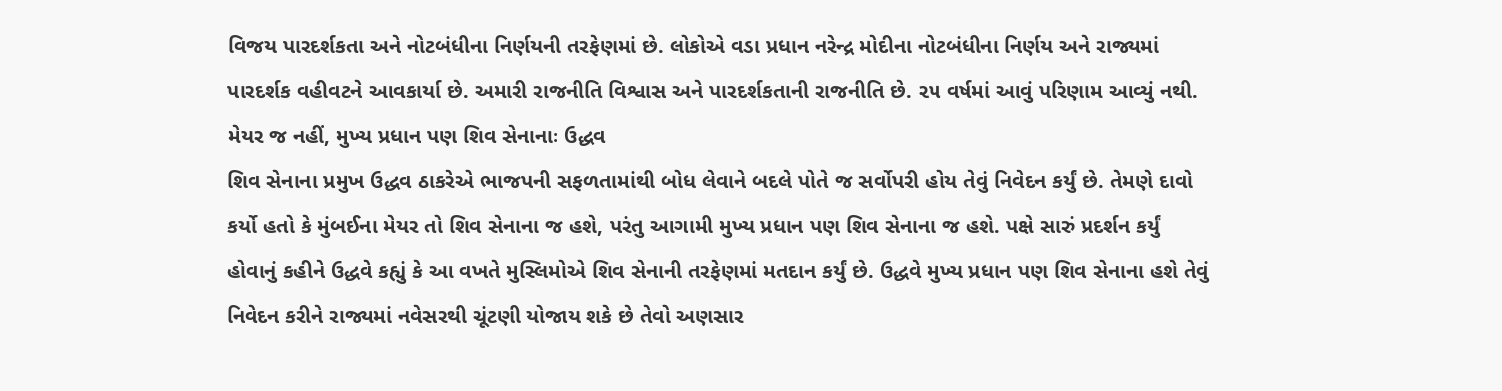વિજય પારદર્શકતા અને નોટબંધીના નિર્ણયની તરફેણમાં છે. લોકોએ વડા પ્રધાન નરેન્દ્ર મોદીના નોટબંધીના નિર્ણય અને રાજ્યમાં પારદર્શક વહીવટને આવકાર્યા છે. અમારી રાજનીતિ વિશ્વાસ અને પારદર્શકતાની રાજનીતિ છે. ૨૫ વર્ષમાં આવું પરિણામ આવ્યું નથી.
મેયર જ નહીં, મુખ્ય પ્રધાન પણ શિવ સેનાનાઃ ઉદ્ધવ
શિવ સેનાના પ્રમુખ ઉદ્ધવ ઠાકરેએ ભાજપની સફળતામાંથી બોધ લેવાને બદલે પોતે જ સર્વોપરી હોય તેવું નિવેદન કર્યું છે. તેમણે દાવો કર્યો હતો કે મુંબઈના મેયર તો શિવ સેનાના જ હશે, પરંતુ આગામી મુખ્ય પ્રધાન પણ શિવ સેનાના જ હશે. પક્ષે સારું પ્રદર્શન કર્યું હોવાનું કહીને ઉદ્ધવે કહ્યું કે આ વખતે મુસ્લિમોએ શિવ સેનાની તરફેણમાં મતદાન કર્યું છે. ઉદ્ધવે મુખ્ય પ્રધાન પણ શિવ સેનાના હશે તેવું નિવેદન કરીને રાજ્યમાં નવેસરથી ચૂંટણી યોજાય શકે છે તેવો અણસાર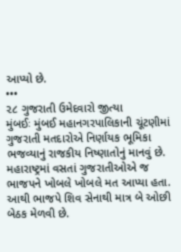આપ્યો છે.
•••
૨૮ ગુજરાતી ઉમેદવારો જીત્યા
મુંબઈઃ મુંબઈ મહાનગરપાલિકાની ચૂંટણીમાં ગુજરાતી મતદારોએ નિર્ણાયક ભૂમિકા ભજવ્યાનું રાજકીય નિષ્ણાતોનું માનવું છે. મહારાષ્ટ્રમાં વસતાં ગુજરાતીઓએ જ ભાજપને ખોબલે ખોબલે મત આપ્યા હતા. આથી ભાજપે શિવ સેનાથી માત્ર બે ઓછી બેઠક મેળવી છે.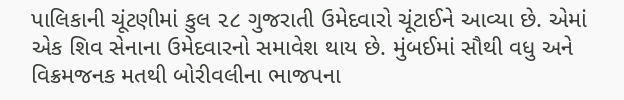પાલિકાની ચૂંટણીમાં કુલ ૨૮ ગુજરાતી ઉમેદવારો ચૂંટાઈને આવ્યા છે. એમાં એક શિવ સેનાના ઉમેદવારનો સમાવેશ થાય છે. મુંબઈમાં સૌથી વધુ અને વિક્રમજનક મતથી બોરીવલીના ભાજપના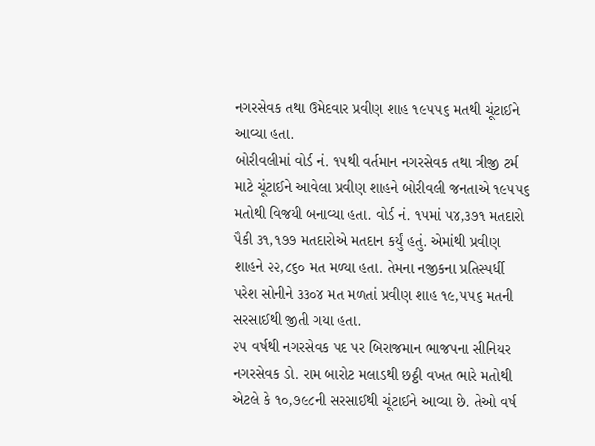નગરસેવક તથા ઉમેદવાર પ્રવીણ શાહ ૧૯૫૫૬ મતથી ચૂંટાઈને આવ્યા હતા.
બોરીવલીમાં વોર્ડ નં. ૧૫થી વર્તમાન નગરસેવક તથા ત્રીજી ટર્મ માટે ચૂંટાઈને આવેલા પ્રવીણ શાહને બોરીવલી જનતાએ ૧૯૫૫૬ મતોથી વિજયી બનાવ્યા હતા. વોર્ડ નં. ૧૫માં ૫૪,૩૭૧ મતદારો પૈકી ૩૧,૧૭૭ મતદારોએ મતદાન કર્યું હતું. એમાંથી પ્રવીણ શાહને ૨૨,૮૬૦ મત મળ્યા હતા. તેમના નજીકના પ્રતિસ્પર્ધી પરેશ સોનીને ૩૩૦૪ મત મળતાં પ્રવીણ શાહ ૧૯,૫૫૬ મતની સરસાઈથી જીતી ગયા હતા.
૨૫ વર્ષથી નગરસેવક પદ પર બિરાજમાન ભાજપના સીનિયર નગરસેવક ડો. રામ બારોટ મલાડથી છઠ્ઠી વખત ભારે મતોથી એટલે કે ૧૦,૭૯૮ની સરસાઈથી ચૂંટાઈને આવ્યા છે. તેઓ વર્ષ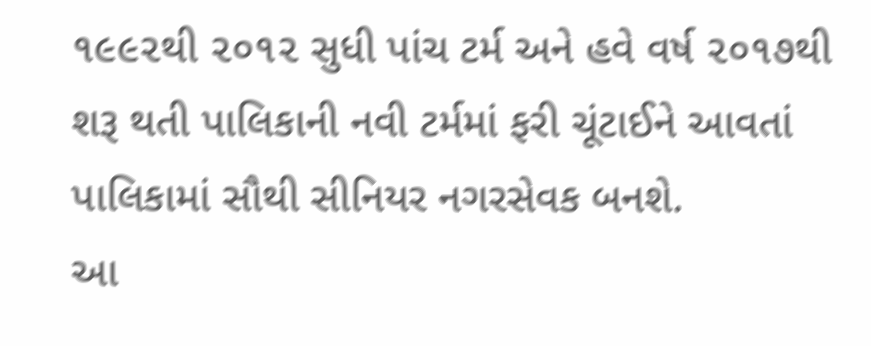૧૯૯૨થી ૨૦૧૨ સુધી પાંચ ટર્મ અને હવે વર્ષ ૨૦૧૭થી શરૂ થતી પાલિકાની નવી ટર્મમાં ફરી ચૂંટાઈને આવતાં પાલિકામાં સૌથી સીનિયર નગરસેવક બનશે.
આ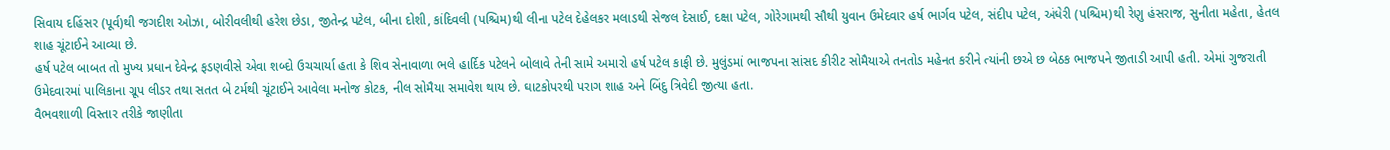સિવાય દહિંસર (પૂર્વ)થી જગદીશ ઓઝા, બોરીવલીથી હરેશ છેડા, જીતેન્દ્ર પટેલ, બીના દોશી, કાંદિવલી (પશ્ચિમ)થી લીના પટેલ દેહેલકર મલાડથી સેજલ દેસાઈ, દક્ષા પટેલ, ગોરેગામથી સૌથી યુવાન ઉમેદવાર હર્ષ ભાર્ગવ પટેલ, સંદીપ પટેલ, અંધેરી (પશ્ચિમ)થી રેણુ હંસરાજ, સુનીતા મહેતા, હેતલ શાહ ચૂંટાઈને આવ્યા છે.
હર્ષ પટેલ બાબત તો મુખ્ય પ્રધાન દેવેન્દ્ર ફડણવીસે એવા શબ્દો ઉચચાર્યા હતા કે શિવ સેનાવાળા ભલે હાર્દિક પટેલને બોલાવે તેની સામે અમારો હર્ષ પટેલ કાફી છે. મુલુંડમાં ભાજપના સાંસદ કીરીટ સોમૈયાએ તનતોડ મહેનત કરીને ત્યાંની છએ છ બેઠક ભાજપને જીતાડી આપી હતી. એમાં ગુજરાતી ઉમેદવારમાં પાલિકાના ગ્રૂપ લીડર તથા સતત બે ટર્મથી ચૂંટાઈને આવેલા મનોજ કોટક, નીલ સોમૈયા સમાવેશ થાય છે. ઘાટકોપરથી પરાગ શાહ અને બિંદુ ત્રિવેદી જીત્યા હતા.
વૈભવશાળી વિસ્તાર તરીકે જાણીતા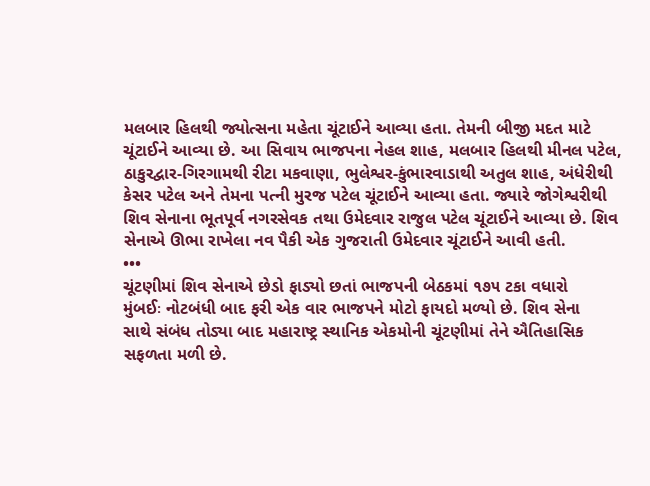મલબાર હિલથી જ્યોત્સના મહેતા ચૂંટાઈને આવ્યા હતા. તેમની બીજી મદત માટે ચૂંટાઈને આવ્યા છે. આ સિવાય ભાજપના નેહલ શાહ, મલબાર હિલથી મીનલ પટેલ, ઠાકુરદ્વાર-ગિરગામથી રીટા મકવાણા, ભુલેશ્વર-કુંભારવાડાથી અતુલ શાહ, અંધેરીથી કેસર પટેલ અને તેમના પત્ની મુરજ પટેલ ચૂંટાઈને આવ્યા હતા. જ્યારે જોગેશ્વરીથી શિવ સેનાના ભૂતપૂર્વ નગરસેવક તથા ઉમેદવાર રાજુલ પટેલ ચૂંટાઈને આવ્યા છે. શિવ સેનાએ ઊભા રાખેલા નવ પૈકી એક ગુજરાતી ઉમેદવાર ચૂંટાઈને આવી હતી.
•••
ચૂંટણીમાં શિવ સેનાએ છેડો ફાડ્યો છતાં ભાજપની બેઠકમાં ૧૭૫ ટકા વધારો
મુંબઈઃ નોટબંધી બાદ ફરી એક વાર ભાજપને મોટો ફાયદો મળ્યો છે. શિવ સેના
સાથે સંબંધ તોડ્યા બાદ મહારાષ્ટ્ર સ્થાનિક એકમોની ચૂંટણીમાં તેને ઐતિહાસિક સફળતા મળી છે.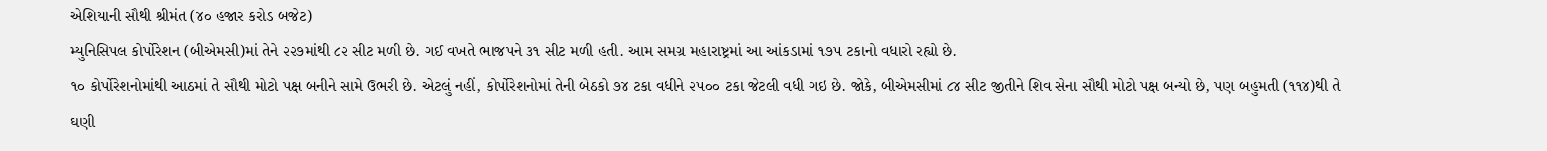એશિયાની સૌથી શ્રીમંત (૪૦ હજાર કરોડ બજેટ)
મ્યુનિસિપલ કોર્પોરેશન (બીએમસી)માં તેને ૨૨૭માંથી ૮૨ સીટ મળી છે. ગઈ વખતે ભાજપને ૩૧ સીટ મળી હતી. આમ સમગ્ર મહારાષ્ટ્રમાં આ આંકડામાં ૧૭૫ ટકાનો વધારો રહ્યો છે.
૧૦ કોર્પોરેશનોમાંથી આઠમાં તે સૌથી મોટો પક્ષ બનીને સામે ઉભરી છે. એટલું નહીં, કોર્પોરેશનોમાં તેની બેઠકો ૭૪ ટકા વધીને ૨૫૦૦ ટકા જેટલી વધી ગઇ છે. જોકે, બીએમસીમાં ૮૪ સીટ જીતીને શિવ સેના સૌથી મોટો પક્ષ બન્યો છે, પણ બહુમતી (૧૧૪)થી તે ઘણી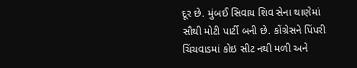દૂર છે. મુંબઈ સિવાય શિવ સેના થાણેમાં સૌથી મોટી પાર્ટી બની છે. કોંગ્રેસને પિંપરી ચિંચવાડમાં કોઇ સીટ નથી મળી અને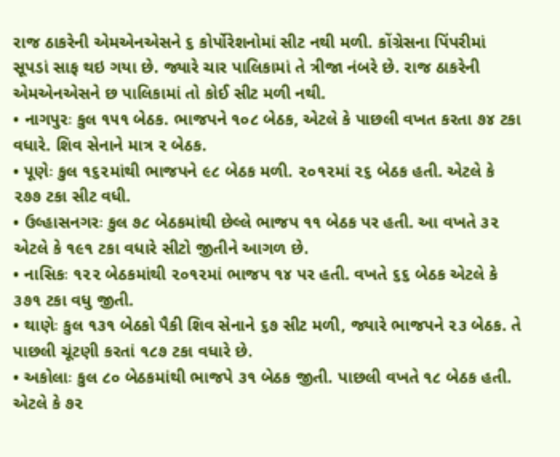રાજ ઠાકરેની એમએનએસને ૬ કોર્પોરેશનોમાં સીટ નથી મળી. કોંગ્રેસના પિંપરીમાં સૂપડાં સાફ થઇ ગયા છે. જ્યારે ચાર પાલિકામાં તે ત્રીજા નંબરે છે. રાજ ઠાકરેની એમએનએસને છ પાલિકામાં તો કોઈ સીટ મળી નથી.
• નાગપુરઃ કુલ ૧૫૧ બેઠક. ભાજપને ૧૦૮ બેઠક, એટલે કે પાછલી વખત કરતા ૭૪ ટકા વધારે. શિવ સેનાને માત્ર ૨ બેઠક.
• પૂણેઃ કુલ ૧૬૨માંથી ભાજપને ૯૮ બેઠક મળી. ૨૦૧૨માં ૨૬ બેઠક હતી. એટલે કે ૨૭૭ ટકા સીટ વધી.
• ઉલ્હાસનગરઃ કુલ ૭૮ બેઠકમાંથી છેલ્લે ભાજપ ૧૧ બેઠક પર હતી. આ વખતે ૩૨ એટલે કે ૧૯૧ ટકા વધારે સીટો જીતીને આગળ છે.
• નાસિકઃ ૧૨૨ બેઠકમાંથી ૨૦૧૨માં ભાજપ ૧૪ પર હતી. વખતે ૬૬ બેઠક એટલે કે ૩૭૧ ટકા વધુ જીતી.
• થાણેઃ કુલ ૧૩૧ બેઠકો પૈકી શિવ સેનાને ૬૭ સીટ મળી, જ્યારે ભાજપને ૨૩ બેઠક. તે પાછલી ચૂંટણી કરતાં ૧૮૭ ટકા વધારે છે.
• અકોલાઃ કુલ ૮૦ બેઠકમાંથી ભાજપે ૩૧ બેઠક જીતી. પાછલી વખતે ૧૮ બેઠક હતી. એટલે કે ૭૨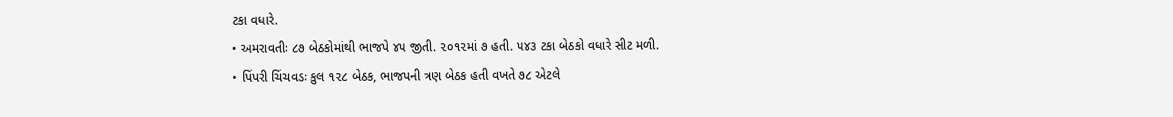ટકા વધારે.
• અમરાવતીઃ ૮૭ બેઠકોમાંથી ભાજપે ૪૫ જીતી. ૨૦૧૨માં ૭ હતી. ૫૪૩ ટકા બેઠકો વધારે સીટ મળી.
• પિંપરી ચિંચવડઃ કુલ ૧૨૮ બેઠક, ભાજપની ત્રણ બેઠક હતી વખતે ૭૮ એટલે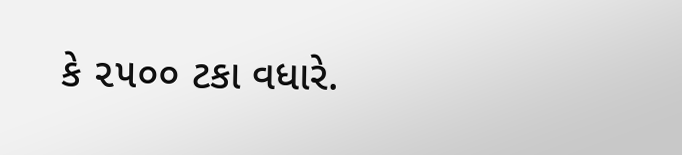કે ૨૫૦૦ ટકા વધારે.